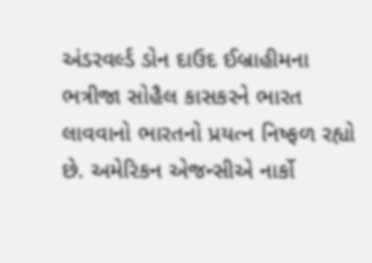અંડરવર્લ્ડ ડોન દાઉદ ઈબ્રાહીમના ભત્રીજા સોહૈલ કાસકરને ભારત લાવવાનો ભારતનો પ્રયત્ન નિષ્ફળ રહ્યો છે. અમેરિકન એજન્સીએ નાર્કો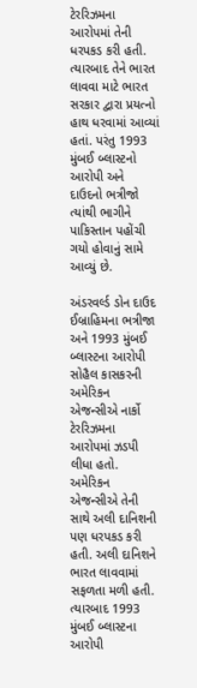ટેરરિઝમના આરોપમાં તેની ધરપકડ કરી હતી. ત્યારબાદ તેને ભારત લાવવા માટે ભારત સરકાર દ્વારા પ્રયત્નો હાથ ધરવામાં આવ્યાં હતાં. પરંતુ 1993 મુંબઈ બ્લાસ્ટનો આરોપી અને દાઉદનો ભત્રીજો ત્યાંથી ભાગીને પાકિસ્તાન પહોંચી ગયો હોવાનું સામે આવ્યું છે.

અંડરવર્લ્ડ ડોન દાઉદ ઈબ્રાહિમના ભત્રીજા અને 1993 મુંબઈ બ્લાસ્ટના આરોપી સોહૈલ કાસકરની અમેરિકન એજન્સીએ નાર્કો ટેરરિઝમના આરોપમાં ઝડપી લીધા હતો. અમેરિકન એજન્સીએ તેની સાથે અલી દાનિશની પણ ધરપકડ કરી હતી. અલી દાનિશને ભારત લાવવામાં સફળતા મળી હતી. ત્યારબાદ 1993 મુંબઈ બ્લાસ્ટના આરોપી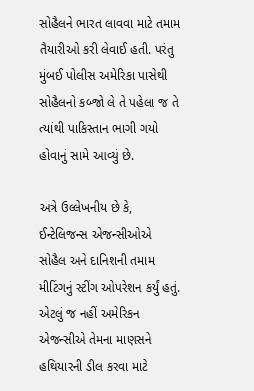સોહૈલને ભારત લાવવા માટે તમામ તૈયારીઓ કરી લેવાઈ હતી. પરંતુ મુંબઈ પોલીસ અમેરિકા પાસેથી સોહૈલનો કબ્જો લે તે પહેલા જ તે ત્યાંથી પાકિસ્તાન ભાગી ગયો હોવાનું સામે આવ્યું છે.

અત્રે ઉલ્લેખનીય છે કે, ઈન્ટેલિજન્સ એજન્સીઓએ સોહૈલ અને દાનિશની તમામ મીટિંગનું સ્ટીંગ ઓપરેશન કર્યું હતું. એટલું જ નહીં અમેરિકન એજન્સીએ તેમના માણસને હથિયારની ડીલ કરવા માટે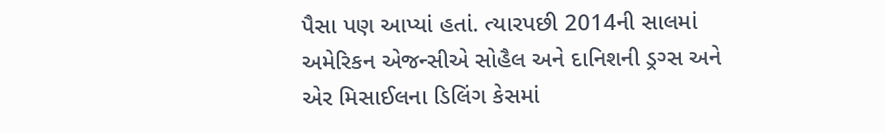પૈસા પણ આપ્યાં હતાં. ત્યારપછી 2014ની સાલમાં અમેરિકન એજન્સીએ સોહૈલ અને દાનિશની ડ્રગ્સ અને એર મિસાઈલના ડિલિંગ કેસમાં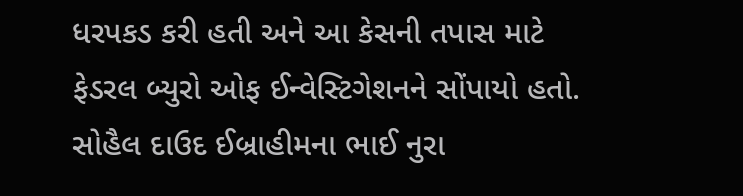ધરપકડ કરી હતી અને આ કેસની તપાસ માટે ફેડરલ બ્યુરો ઓફ ઈન્વેસ્ટિગેશનને સોંપાયો હતો. સોહૈલ દાઉદ ઈબ્રાહીમના ભાઈ નુરા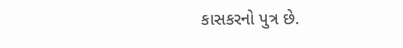કાસકરનો પુત્ર છે.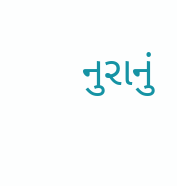નુરાનું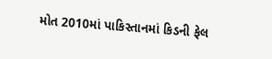મોત 2010માં પાકિસ્તાનમાં કિડની ફેલ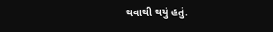થવાથી થયું હતું.